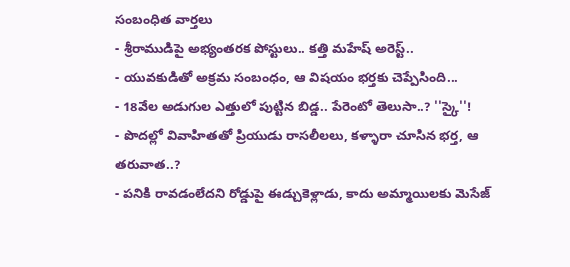సంబంధిత వార్తలు
- శ్రీరాముడిపై అభ్యంతరక పోస్టులు.. కత్తి మహేష్ అరెస్ట్..
- యువకుడితో అక్రమ సంబంధం, ఆ విషయం భర్తకు చెప్పేసింది...
- 18వేల అడుగుల ఎత్తులో పుట్టిన బిడ్డ.. పేరెంటో తెలుసా..? ''స్కై''!
- పొదల్లో వివాహితతో ప్రియుడు రాసలీలలు, కళ్ళారా చూసిన భర్త, ఆ తరువాత..?
- పనికి రావడంలేదని రోడ్డుపై ఈడ్చుకెళ్లాడు, కాదు అమ్మాయిలకు మెసేజ్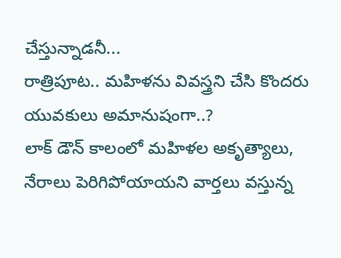చేస్తున్నాడనీ...
రాత్రిపూట.. మహిళను వివస్త్రని చేసి కొందరు యువకులు అమానుషంగా..?
లాక్ డౌన్ కాలంలో మహిళల అకృత్యాలు, నేరాలు పెరిగిపోయాయని వార్తలు వస్తున్న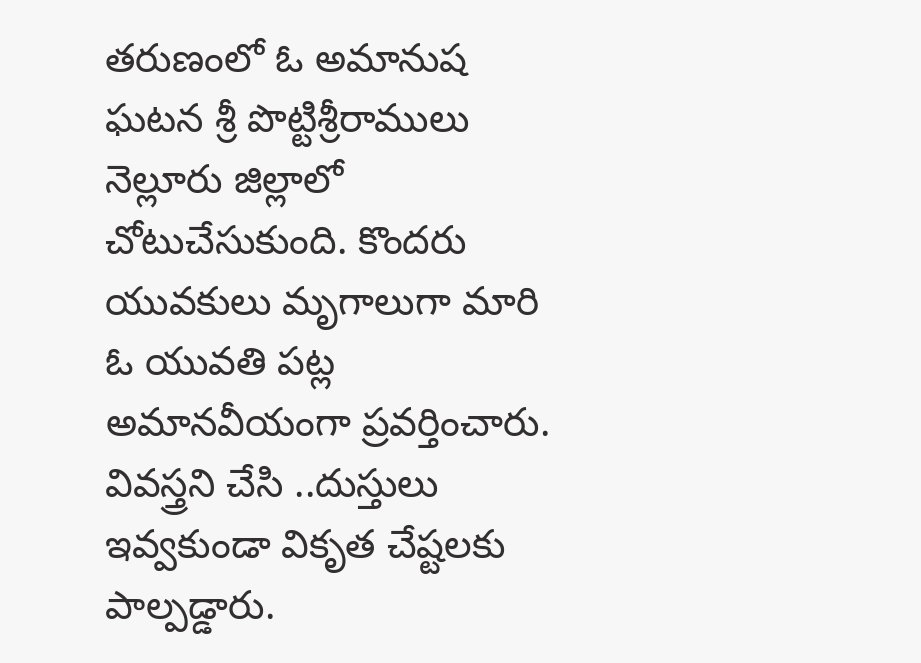తరుణంలో ఓ అమానుష ఘటన శ్రీ పొట్టిశ్రీరాములు నెల్లూరు జిల్లాలో చోటుచేసుకుంది. కొందరు యువకులు మృగాలుగా మారి ఓ యువతి పట్ల అమానవీయంగా ప్రవర్తించారు. వివస్త్రని చేసి ..దుస్తులు ఇవ్వకుండా వికృత చేష్టలకు పాల్పడ్డారు.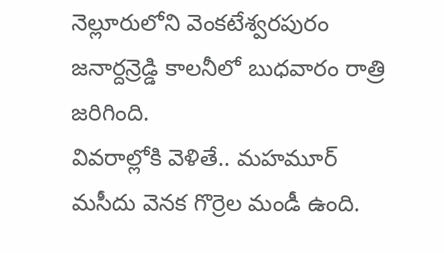నెల్లూరులోని వెంకటేశ్వరపురం జనార్దన్రెడ్డి కాలనీలో బుధవారం రాత్రి జరిగింది.
వివరాల్లోకి వెళితే.. మహమూర్ మసీదు వెనక గొర్రెల మండీ ఉంది.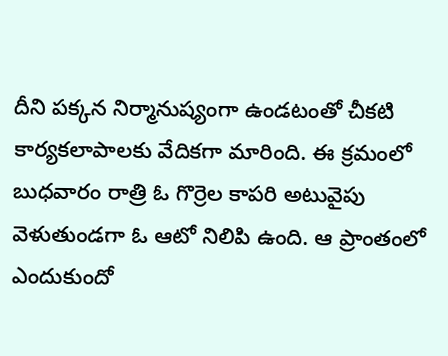దీని పక్కన నిర్మానుష్యంగా ఉండటంతో చీకటి కార్యకలాపాలకు వేదికగా మారింది. ఈ క్రమంలో బుధవారం రాత్రి ఓ గొర్రెల కాపరి అటువైపు వెళుతుండగా ఓ ఆటో నిలిపి ఉంది. ఆ ప్రాంతంలో ఎందుకుందో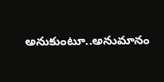అనుకుంటూ..అనుమానం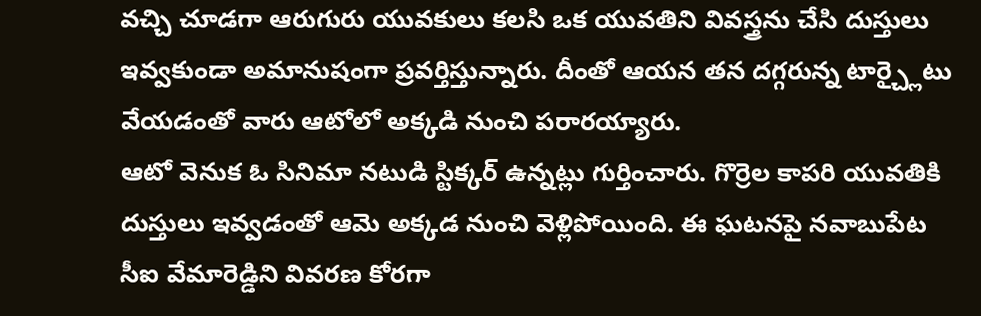వచ్చి చూడగా ఆరుగురు యువకులు కలసి ఒక యువతిని వివస్త్రను చేసి దుస్తులు ఇవ్వకుండా అమానుషంగా ప్రవర్తిస్తున్నారు. దీంతో ఆయన తన దగ్గరున్న టార్చ్లైటు వేయడంతో వారు ఆటోలో అక్కడి నుంచి పరారయ్యారు.
ఆటో వెనుక ఓ సినిమా నటుడి స్టిక్కర్ ఉన్నట్లు గుర్తించారు. గొర్రెల కాపరి యువతికి దుస్తులు ఇవ్వడంతో ఆమె అక్కడ నుంచి వెళ్లిపోయింది. ఈ ఘటనపై నవాబుపేట సీఐ వేమారెడ్డిని వివరణ కోరగా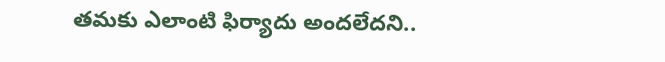తమకు ఎలాంటి ఫిర్యాదు అందలేదని..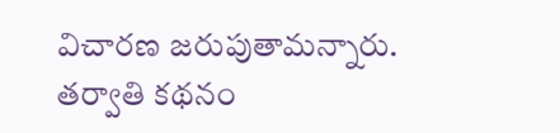విచారణ జరుపుతామన్నారు.
తర్వాతి కథనం